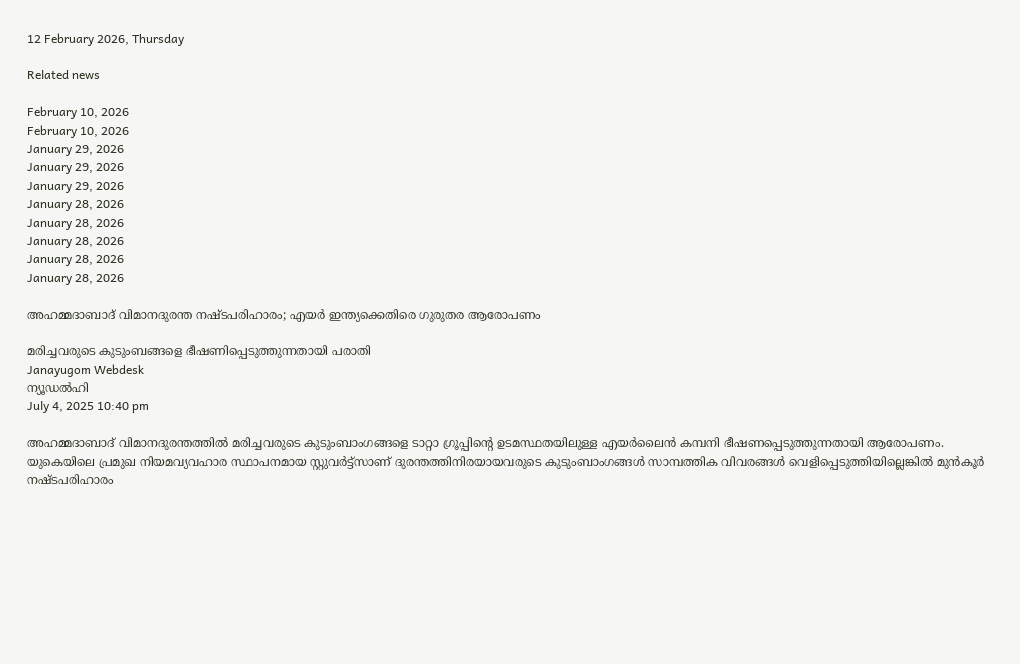12 February 2026, Thursday

Related news

February 10, 2026
February 10, 2026
January 29, 2026
January 29, 2026
January 29, 2026
January 28, 2026
January 28, 2026
January 28, 2026
January 28, 2026
January 28, 2026

അഹമ്മദാബാദ് വിമാനദുരന്ത നഷ്ടപരിഹാരം; എയര്‍ ഇന്ത്യക്കെതിരെ ഗുരുതര ആരോപണം

മരിച്ചവരുടെ കുടുംബങ്ങളെ ഭീഷണിപ്പെടുത്തുന്നതായി പരാതി
Janayugom Webdesk
ന്യൂഡല്‍ഹി
July 4, 2025 10:40 pm

അഹമ്മദാബാദ് വിമാനദുരന്തത്തില്‍ മരിച്ചവരുടെ കുടുംബാംഗങ്ങളെ ടാറ്റാ ഗ്രൂപ്പിന്റെ ഉടമസ്ഥതയിലുള്ള എയര്‍ലൈന്‍ കമ്പനി ഭീഷണപ്പെടുത്തുന്നതായി ആരോപണം. യുകെയിലെ പ്രമുഖ നിയമവ്യവഹാര സ്ഥാപനമായ സ്റ്റുവര്‍ട്ട്സാണ് ദുരന്തത്തിനിരയായവരുടെ കുടുംബാംഗങ്ങള്‍ സാമ്പത്തിക വിവരങ്ങള്‍ വെളിപ്പെടുത്തിയില്ലെങ്കില്‍ മുന്‍കൂര്‍ നഷ്ടപരിഹാരം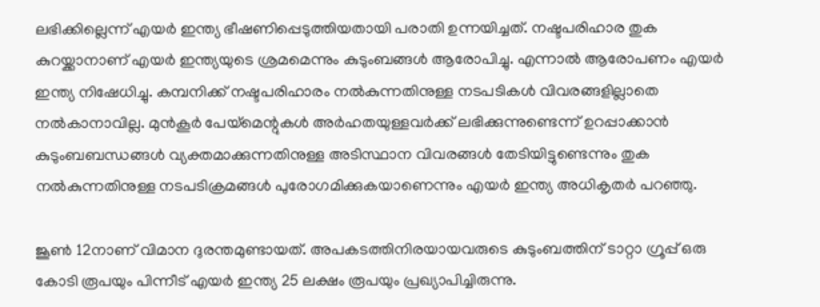ലഭിക്കില്ലെന്ന് എയര്‍ ഇന്ത്യ ഭീഷണിപ്പെടുത്തിയതായി പരാതി ഉന്നയിച്ചത്. നഷ്ടപരിഹാര തുക കുറയ്ക്കാനാണ് എയര്‍ ഇന്ത്യയുടെ ശ്രമമെന്നും കുടുംബങ്ങള്‍ ആരോപിച്ചു. എന്നാല്‍ ആരോപണം എയര്‍ ഇന്ത്യ നിഷേധിച്ചു. കമ്പനിക്ക് നഷ്ടപരിഹാരം നല്‍കുന്നതിനുള്ള നടപടികള്‍ വിവരങ്ങളില്ലാതെ നല്‍കാനാവില്ല. മുന്‍കൂര്‍ പേയ്മെന്റുകള്‍ അര്‍ഹതയുള്ളവര്‍ക്ക് ലഭിക്കുന്നുണ്ടെന്ന് ഉറപ്പാക്കാന്‍ കുടുംബബന്ധങ്ങള്‍ വ്യക്തമാക്കുന്നതിനുള്ള അടിസ്ഥാന വിവരങ്ങള്‍ തേടിയിട്ടുണ്ടെന്നും തുക നല്‍കുന്നതിനുള്ള നടപടിക്രമങ്ങള്‍ പുരോഗമിക്കുകയാണെന്നും എയര്‍ ഇന്ത്യ അധികൃതര്‍ പറഞ്ഞു.

ജൂണ്‍ 12നാണ് വിമാന ദുരന്തമുണ്ടായത്. അപകടത്തിനിരയായവരുടെ കുടുംബത്തിന് ടാറ്റാ ഗ്രൂപ്പ് ഒരു കോടി രൂപയും പിന്നീട് എയര്‍ ഇന്ത്യ 25 ലക്ഷം രൂപയും പ്രഖ്യാപിച്ചിരുന്നു.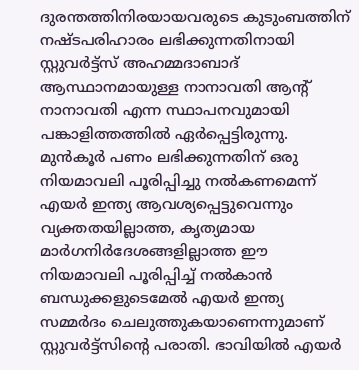ദുരന്തത്തിനിരയായവരുടെ കുടുംബത്തിന് നഷ്ടപരിഹാരം ലഭിക്കുന്നതിനായി സ്റ്റുവര്‍ട്ട്സ് അഹമ്മദാബാദ് ആസ്ഥാനമായുള്ള നാനാവതി ആന്റ് നാനാവതി എന്ന സ്ഥാപനവുമായി പങ്കാളിത്തത്തില്‍‍ ഏര്‍പ്പെട്ടിരുന്നു. മുന്‍കൂര്‍ പണം ലഭിക്കുന്നതിന് ഒരു നിയമാവലി പൂരിപ്പിച്ചു നല്‍കണമെന്ന് എയര്‍ ഇന്ത്യ ആവശ്യപ്പെട്ടുവെന്നും വ്യക്തതയില്ലാത്ത, കൃത്യമായ മാര്‍ഗനിര്‍ദേശങ്ങളില്ലാത്ത ഈ നിയമാവലി പൂരിപ്പിച്ച് നല്‍കാന്‍ ബന്ധുക്കളുടെമേല്‍ എയര്‍ ഇന്ത്യ സമ്മര്‍ദം ചെലുത്തുകയാണെന്നുമാണ് സ്റ്റുവര്‍ട്ട്സിന്റെ പരാതി. ഭാവിയില്‍ എയര്‍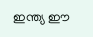ഇന്ത്യ ഈ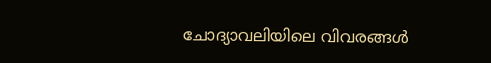ചോദ്യാവലിയിലെ വിവരങ്ങള്‍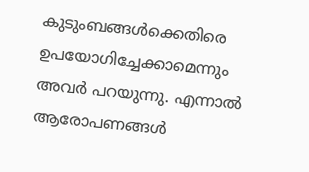കുടുംബങ്ങള്‍ക്കെതിരെ ഉപയോഗിച്ചേക്കാമെന്നും അവര്‍ പറയുന്നു. എന്നാല്‍ ആരോപണങ്ങള്‍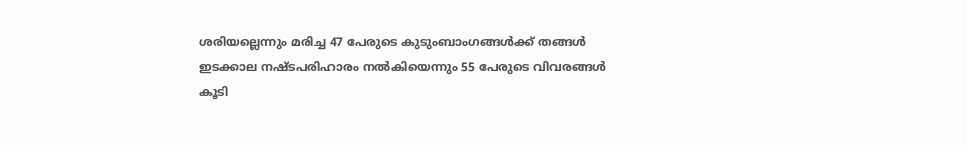ശരിയല്ലെന്നും മരിച്ച 47 പേരുടെ കുടുംബാംഗങ്ങള്‍ക്ക് തങ്ങള്‍ ഇടക്കാല നഷ്ടപരിഹാരം നല്‍കിയെന്നും 55 പേരുടെ വിവരങ്ങള്‍ കൂടി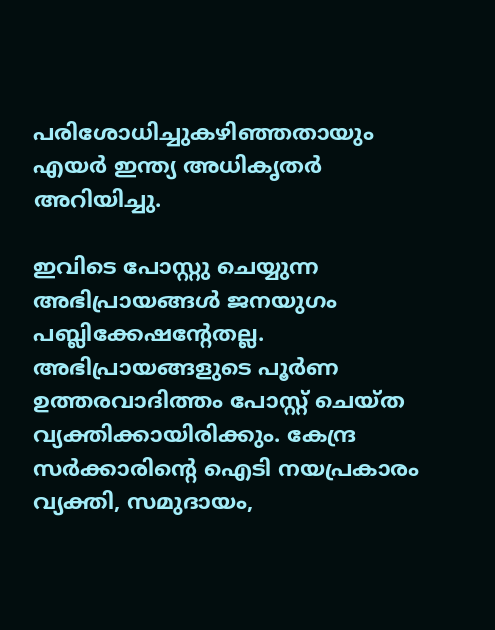പരിശോധിച്ചുകഴിഞ്ഞതായും എയര്‍ ഇന്ത്യ അധികൃതര്‍ അറിയിച്ചു.

ഇവിടെ പോസ്റ്റു ചെയ്യുന്ന അഭിപ്രായങ്ങള്‍ ജനയുഗം പബ്ലിക്കേഷന്റേതല്ല. അഭിപ്രായങ്ങളുടെ പൂര്‍ണ ഉത്തരവാദിത്തം പോസ്റ്റ് ചെയ്ത വ്യക്തിക്കായിരിക്കും. കേന്ദ്ര സര്‍ക്കാരിന്റെ ഐടി നയപ്രകാരം വ്യക്തി, സമുദായം,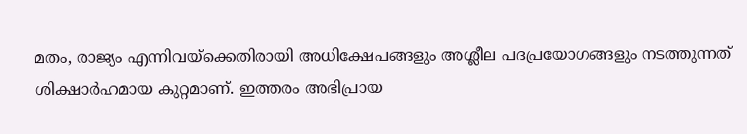മതം, രാജ്യം എന്നിവയ്‌ക്കെതിരായി അധിക്ഷേപങ്ങളും അശ്ലീല പദപ്രയോഗങ്ങളും നടത്തുന്നത് ശിക്ഷാര്‍ഹമായ കുറ്റമാണ്. ഇത്തരം അഭിപ്രായ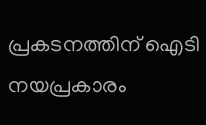പ്രകടനത്തിന് ഐടി നയപ്രകാരം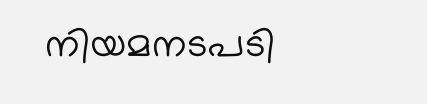നിയമനടപടി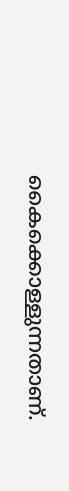കൈക്കൊള്ളുന്നതാണ്.